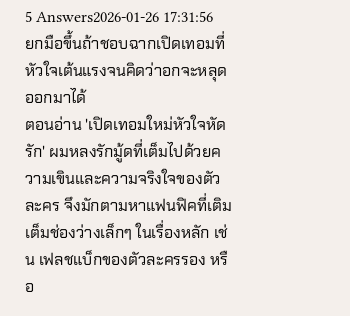5 Answers2026-01-26 17:31:56
ยกมือขึ้นถ้าชอบฉากเปิดเทอมที่หัวใจเต้นแรงจนคิดว่าอกจะหลุดออกมาได้
ตอนอ่าน 'เปิดเทอมใหม่หัวใจหัดรัก' ผมหลงรักมู้ดที่เต็มไปด้วยความเขินและความจริงใจของตัวละคร จึงมักตามหาแฟนฟิคที่เติมเต็มช่องว่างเล็กๆ ในเรื่องหลัก เช่น เฟลชแบ็กของตัวละครรอง หรือ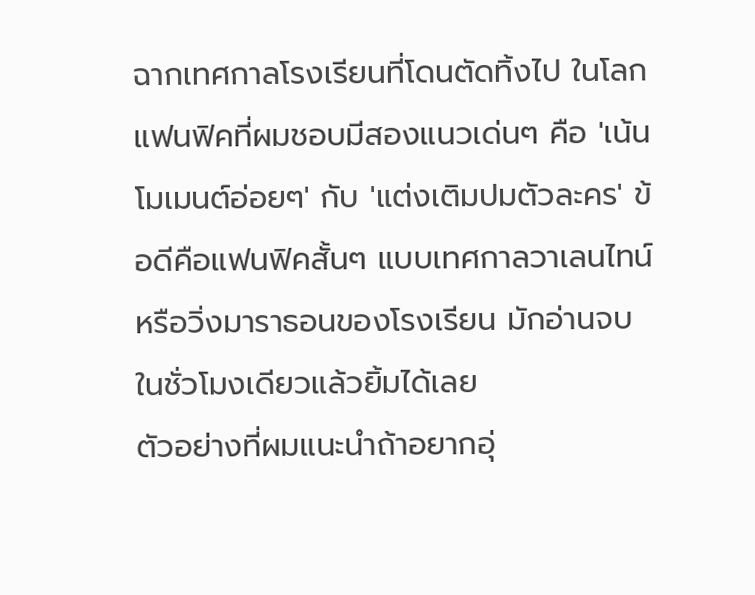ฉากเทศกาลโรงเรียนที่โดนตัดทิ้งไป ในโลกแฟนฟิคที่ผมชอบมีสองแนวเด่นๆ คือ 'เน้นโมเมนต์อ่อยๆ' กับ 'แต่งเติมปมตัวละคร' ข้อดีคือแฟนฟิคสั้นๆ แบบเทศกาลวาเลนไทน์หรือวิ่งมาราธอนของโรงเรียน มักอ่านจบในชั่วโมงเดียวแล้วยิ้มได้เลย
ตัวอย่างที่ผมแนะนำถ้าอยากอุ่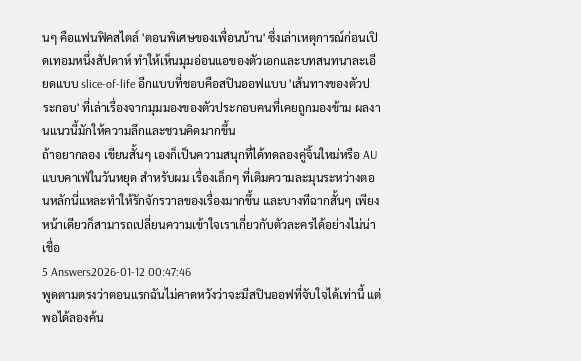นๆ คือแฟนฟิคสไตล์ 'ตอนพิเศษของเพื่อนบ้าน' ซึ่งเล่าเหตุการณ์ก่อนเปิดเทอมหนึ่งสัปดาห์ ทำให้เห็นมุมอ่อนแอของตัวเอกและบทสนทนาละเอียดแบบ slice-of-life อีกแบบที่ชอบคือสปินออฟแบบ 'เส้นทางของตัวประกอบ' ที่เล่าเรื่องจากมุมมองของตัวประกอบคนที่เคยถูกมองข้าม ผลงานแนวนี้มักให้ความลึกและชวนคิดมากขึ้น
ถ้าอยากลอง เขียนสั้นๆ เองก็เป็นความสนุกที่ได้ทดลองคู่จิ้นใหม่หรือ AU แบบคาเฟ่ในวันหยุด สำหรับผม เรื่องเล็กๆ ที่เติมความละมุนระหว่างตอนหลักนี่แหละทำให้รักจักรวาลของเรื่องมากขึ้น และบางทีฉากสั้นๆ เพียงหน้าเดียวก็สามารถเปลี่ยนความเข้าใจเราเกี่ยวกับตัวละครได้อย่างไม่น่าเชื่อ
5 Answers2026-01-12 00:47:46
พูดตามตรงว่าตอนแรกฉันไม่คาดหวังว่าจะมีสปินออฟที่จับใจได้เท่านี้ แต่พอได้ลองค้น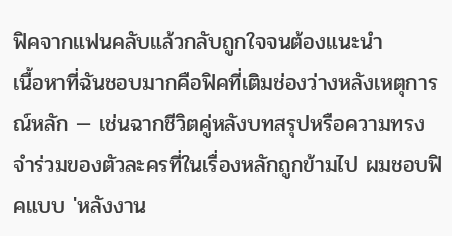ฟิคจากแฟนคลับแล้วกลับถูกใจจนต้องแนะนำ
เนื้อหาที่ฉันชอบมากคือฟิคที่เติมช่องว่างหลังเหตุการณ์หลัก — เช่นฉากชีวิตคู่หลังบทสรุปหรือความทรงจำร่วมของตัวละครที่ในเรื่องหลักถูกข้ามไป ผมชอบฟิคแบบ 'หลังงาน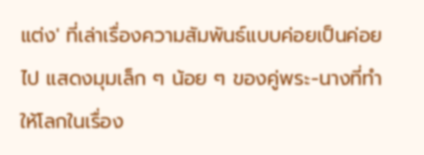แต่ง' ที่เล่าเรื่องความสัมพันธ์แบบค่อยเป็นค่อยไป แสดงมุมเล็ก ๆ น้อย ๆ ของคู่พระ-นางที่ทำให้โลกในเรื่อง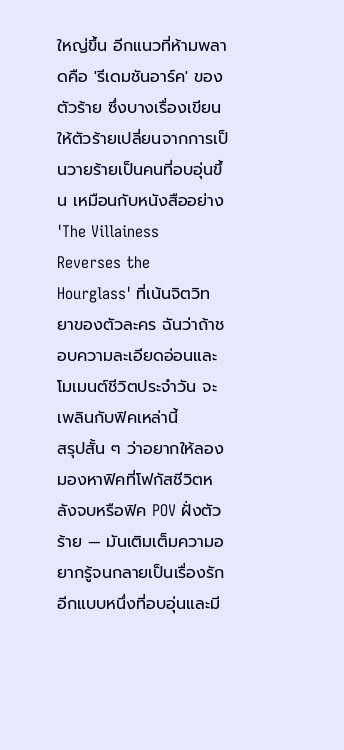ใหญ่ขึ้น อีกแนวที่ห้ามพลาดคือ 'รีเดมชันอาร์ค' ของตัวร้าย ซึ่งบางเรื่องเขียนให้ตัวร้ายเปลี่ยนจากการเป็นวายร้ายเป็นคนที่อบอุ่นขึ้น เหมือนกับหนังสืออย่าง 'The Villainess Reverses the Hourglass' ที่เน้นจิตวิทยาของตัวละคร ฉันว่าถ้าชอบความละเอียดอ่อนและโมเมนต์ชีวิตประจำวัน จะเพลินกับฟิคเหล่านี้
สรุปสั้น ๆ ว่าอยากให้ลองมองหาฟิคที่โฟกัสชีวิตหลังจบหรือฟิค POV ฝั่งตัวร้าย — มันเติมเต็มความอยากรู้จนกลายเป็นเรื่องรักอีกแบบหนึ่งที่อบอุ่นและมี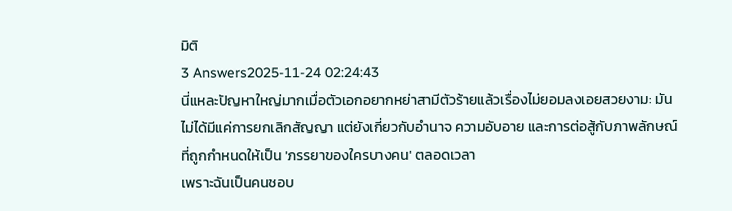มิติ
3 Answers2025-11-24 02:24:43
นี่แหละปัญหาใหญ่มากเมื่อตัวเอกอยากหย่าสามีตัวร้ายแล้วเรื่องไม่ยอมลงเอยสวยงาม: มันไม่ได้มีแค่การยกเลิกสัญญา แต่ยังเกี่ยวกับอำนาจ ความอับอาย และการต่อสู้กับภาพลักษณ์ที่ถูกกำหนดให้เป็น 'ภรรยาของใครบางคน' ตลอดเวลา
เพราะฉันเป็นคนชอบ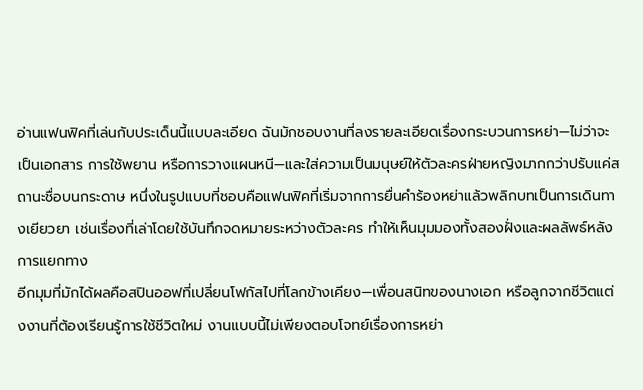อ่านแฟนฟิคที่เล่นกับประเด็นนี้แบบละเอียด ฉันมักชอบงานที่ลงรายละเอียดเรื่องกระบวนการหย่า—ไม่ว่าจะเป็นเอกสาร การใช้พยาน หรือการวางแผนหนี—และใส่ความเป็นมนุษย์ให้ตัวละครฝ่ายหญิงมากกว่าปรับแค่สถานะชื่อบนกระดาษ หนึ่งในรูปแบบที่ชอบคือแฟนฟิคที่เริ่มจากการยื่นคำร้องหย่าแล้วพลิกบทเป็นการเดินทางเยียวยา เช่นเรื่องที่เล่าโดยใช้บันทึกจดหมายระหว่างตัวละคร ทำให้เห็นมุมมองทั้งสองฝั่งและผลลัพธ์หลังการแยกทาง
อีกมุมที่มักได้ผลคือสปินออฟที่เปลี่ยนโฟกัสไปที่โลกข้างเคียง—เพื่อนสนิทของนางเอก หรือลูกจากชีวิตแต่งงานที่ต้องเรียนรู้การใช้ชีวิตใหม่ งานแบบนี้ไม่เพียงตอบโจทย์เรื่องการหย่า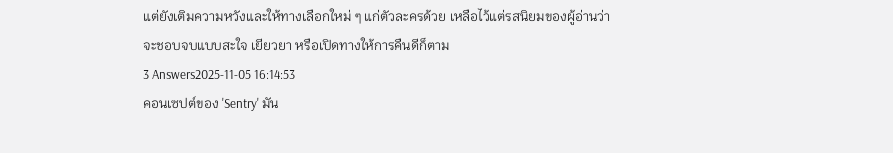แต่ยังเติมความหวังและให้ทางเลือกใหม่ ๆ แก่ตัวละครด้วย เหลือไว้แต่รสนิยมของผู้อ่านว่าจะชอบจบแบบสะใจ เยียวยา หรือเปิดทางให้การคืนดีก็ตาม
3 Answers2025-11-05 16:14:53
คอนเซปต์ของ 'Sentry' มัน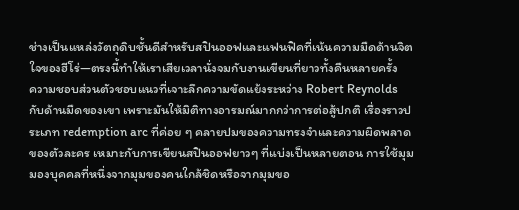ช่างเป็นแหล่งวัตถุดิบชั้นดีสำหรับสปินออฟและแฟนฟิคที่เน้นความมืดด้านจิตใจของฮีโร่—ตรงนี้ทำให้เราเสียเวลานั่งจมกับงานเขียนที่ยาวทั้งคืนหลายครั้ง
ความชอบส่วนตัวชอบแนวที่เจาะลึกความขัดแย้งระหว่าง Robert Reynolds กับด้านมืดของเขา เพราะมันให้มิติทางอารมณ์มากกว่าการต่อสู้ปกติ เรื่องราวประเภท redemption arc ที่ค่อย ๆ คลายปมของความทรงจำและความผิดพลาดของตัวละคร เหมาะกับการเขียนสปินออฟยาวๆ ที่แบ่งเป็นหลายตอน การใช้มุมมองบุคคลที่หนึ่งจากมุมของคนใกล้ชิดหรือจากมุมขอ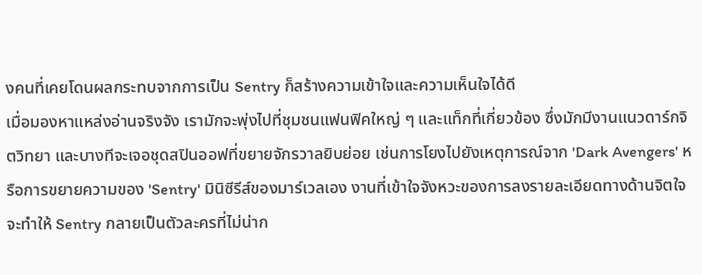งคนที่เคยโดนผลกระทบจากการเป็น Sentry ก็สร้างความเข้าใจและความเห็นใจได้ดี
เมื่อมองหาแหล่งอ่านจริงจัง เรามักจะพุ่งไปที่ชุมชนแฟนฟิคใหญ่ ๆ และแท็กที่เกี่ยวข้อง ซึ่งมักมีงานแนวดาร์กจิตวิทยา และบางทีจะเจอชุดสปินออฟที่ขยายจักรวาลยิบย่อย เช่นการโยงไปยังเหตุการณ์จาก 'Dark Avengers' หรือการขยายความของ 'Sentry' มินิซีรีส์ของมาร์เวลเอง งานที่เข้าใจจังหวะของการลงรายละเอียดทางด้านจิตใจจะทำให้ Sentry กลายเป็นตัวละครที่ไม่น่าก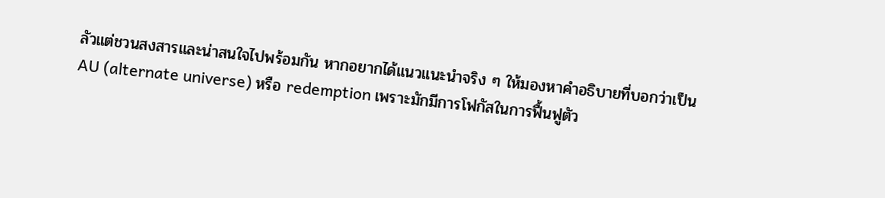ลัวแต่ชวนสงสารและน่าสนใจไปพร้อมกัน หากอยากได้แนวแนะนำจริง ๆ ให้มองหาคำอธิบายที่บอกว่าเป็น AU (alternate universe) หรือ redemption เพราะมักมีการโฟกัสในการฟื้นฟูตัว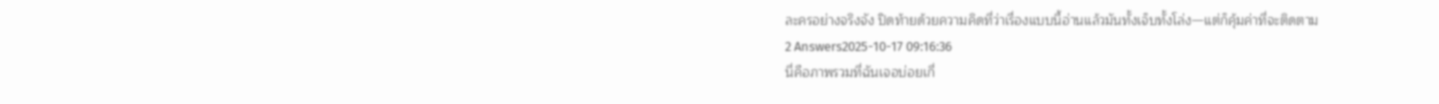ละครอย่างจริงจัง ปิดท้ายด้วยความคิดที่ว่าเรื่องแบบนี้อ่านแล้วมันทั้งเจ็บทั้งโล่ง—แต่ก็คุ้มค่าที่จะติดตาม
2 Answers2025-10-17 09:16:36
นี่คือภาพรวมที่ฉันเจอบ่อยเกี่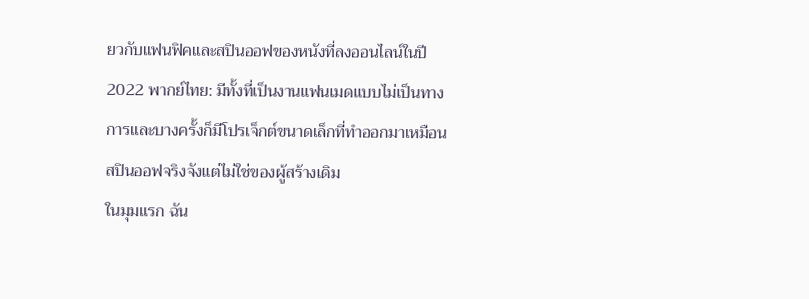ยวกับแฟนฟิคและสปินออฟของหนังที่ลงออนไลน์ในปี 2022 พากย์ไทย: มีทั้งที่เป็นงานแฟนเมดแบบไม่เป็นทางการและบางครั้งก็มีโปรเจ็กต์ขนาดเล็กที่ทำออกมาเหมือนสปินออฟจริงจังแต่ไม่ใช่ของผู้สร้างเดิม
ในมุมแรก ฉัน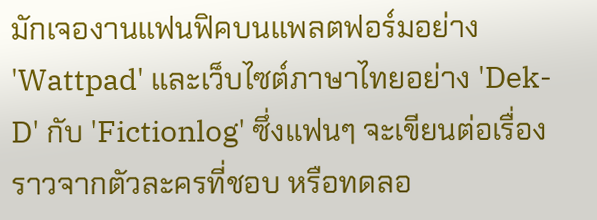มักเจองานแฟนฟิคบนแพลตฟอร์มอย่าง 'Wattpad' และเว็บไซต์ภาษาไทยอย่าง 'Dek-D' กับ 'Fictionlog' ซึ่งแฟนๆ จะเขียนต่อเรื่องราวจากตัวละครที่ชอบ หรือทดลอ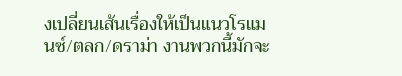งเปลี่ยนเส้นเรื่องให้เป็นแนวโรแมนซ์/ตลก/ดราม่า งานพวกนี้มักจะ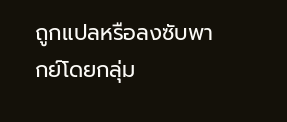ถูกแปลหรือลงซับพากย์โดยกลุ่ม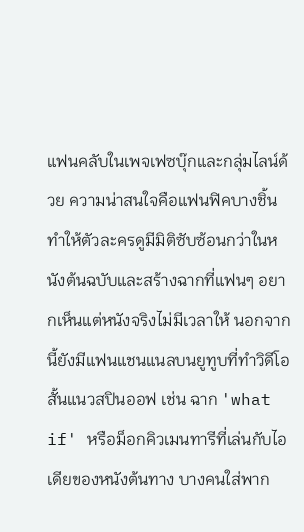แฟนคลับในเพจเฟซบุ๊กและกลุ่มไลน์ด้วย ความน่าสนใจคือแฟนฟิคบางชิ้นทำให้ตัวละครดูมีมิติซับซ้อนกว่าในหนังต้นฉบับและสร้างฉากที่แฟนๆ อยากเห็นแต่หนังจริงไม่มีเวลาให้ นอกจากนี้ยังมีแฟนแชนแนลบนยูทูบที่ทำวิดีโอสั้นแนวสปินออฟ เช่น ฉาก 'what if' หรือม็อกคิวเมนทารีที่เล่นกับไอเดียของหนังต้นทาง บางคนใส่พาก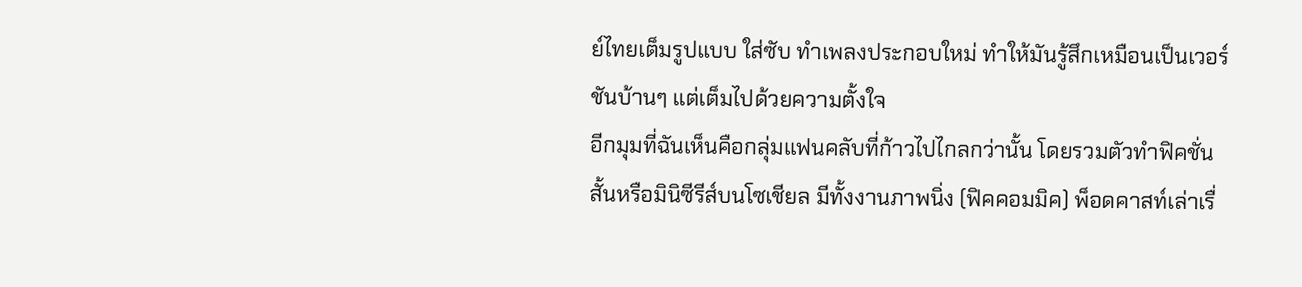ย์ไทยเต็มรูปแบบ ใส่ซับ ทำเพลงประกอบใหม่ ทำให้มันรู้สึกเหมือนเป็นเวอร์ชันบ้านๆ แต่เต็มไปด้วยความตั้งใจ
อีกมุมที่ฉันเห็นคือกลุ่มแฟนคลับที่ก้าวไปไกลกว่านั้น โดยรวมตัวทำฟิคชั่นสั้นหรือมินิซีรีส์บนโซเชียล มีทั้งงานภาพนิ่ง (ฟิคคอมมิค) พ็อดคาสท์เล่าเรื่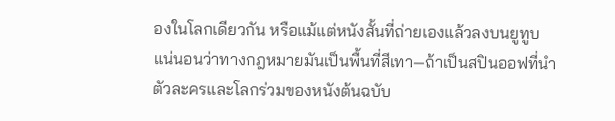องในโลกเดียวกัน หรือแม้แต่หนังสั้นที่ถ่ายเองแล้วลงบนยูทูบ แน่นอนว่าทางกฎหมายมันเป็นพื้นที่สีเทา—ถ้าเป็นสปินออฟที่นำตัวละครและโลกร่วมของหนังต้นฉบับ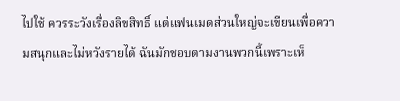ไปใช้ ควรระวังเรื่องลิขสิทธิ์ แต่แฟนเมดส่วนใหญ่จะเขียนเพื่อความสนุกและไม่หวังรายได้ ฉันมักชอบตามงานพวกนี้เพราะเห็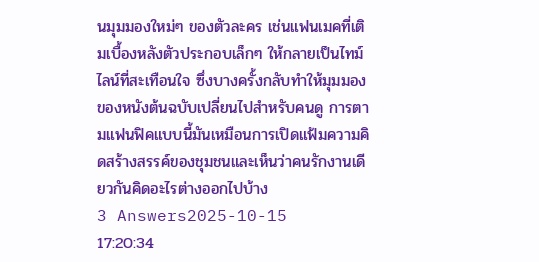นมุมมองใหม่ๆ ของตัวละคร เช่นแฟนเมคที่เติมเบื้องหลังตัวประกอบเล็กๆ ให้กลายเป็นไทม์ไลน์ที่สะเทือนใจ ซึ่งบางครั้งกลับทำให้มุมมองของหนังต้นฉบับเปลี่ยนไปสำหรับคนดู การตามแฟนฟิคแบบนี้มันเหมือนการเปิดแฟ้มความคิดสร้างสรรค์ของชุมชนและเห็นว่าคนรักงานเดียวกันคิดอะไรต่างออกไปบ้าง
3 Answers2025-10-15 17:20:34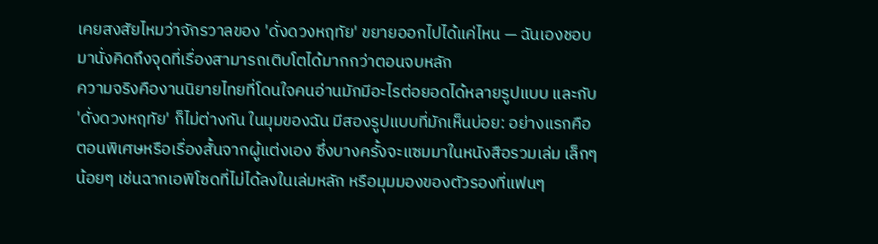เคยสงสัยไหมว่าจักรวาลของ 'ดั่งดวงหฤทัย' ขยายออกไปได้แค่ไหน — ฉันเองชอบมานั่งคิดถึงจุดที่เรื่องสามารถเติบโตได้มากกว่าตอนจบหลัก
ความจริงคืองานนิยายไทยที่โดนใจคนอ่านมักมีอะไรต่อยอดได้หลายรูปแบบ และกับ 'ดั่งดวงหฤทัย' ก็ไม่ต่างกัน ในมุมของฉัน มีสองรูปแบบที่มักเห็นบ่อย: อย่างแรกคือตอนพิเศษหรือเรื่องสั้นจากผู้แต่งเอง ซึ่งบางครั้งจะแซมมาในหนังสือรวมเล่ม เล็กๆ น้อยๆ เช่นฉากเอพิโซดที่ไม่ได้ลงในเล่มหลัก หรือมุมมองของตัวรองที่แฟนๆ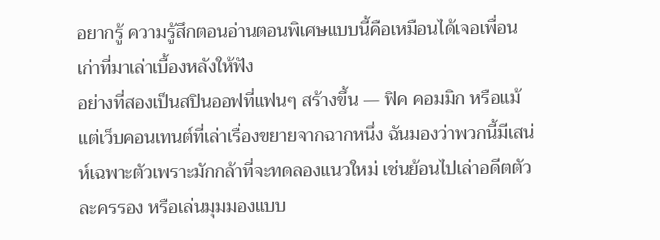อยากรู้ ความรู้สึกตอนอ่านตอนพิเศษแบบนี้คือเหมือนได้เจอเพื่อนเก่าที่มาเล่าเบื้องหลังให้ฟัง
อย่างที่สองเป็นสปินออฟที่แฟนๆ สร้างขึ้น — ฟิค คอมมิก หรือแม้แต่เว็บคอนเทนต์ที่เล่าเรื่องขยายจากฉากหนึ่ง ฉันมองว่าพวกนี้มีเสน่ห์เฉพาะตัวเพราะมักกล้าที่จะทดลองแนวใหม่ เช่นย้อนไปเล่าอดีตตัวละครรอง หรือเล่นมุมมองแบบ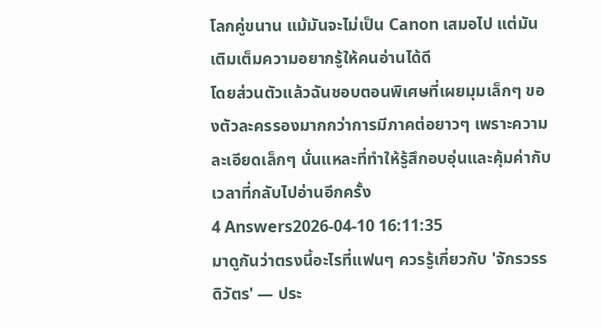โลกคู่ขนาน แม้มันจะไม่เป็น Canon เสมอไป แต่มันเติมเต็มความอยากรู้ให้คนอ่านได้ดี
โดยส่วนตัวแล้วฉันชอบตอนพิเศษที่เผยมุมเล็กๆ ของตัวละครรองมากกว่าการมีภาคต่อยาวๆ เพราะความละเอียดเล็กๆ นั่นแหละที่ทำให้รู้สึกอบอุ่นและคุ้มค่ากับเวลาที่กลับไปอ่านอีกครั้ง
4 Answers2026-04-10 16:11:35
มาดูกันว่าตรงนี้อะไรที่แฟนๆ ควรรู้เกี่ยวกับ 'จักรวรรดิวัตร' — ประ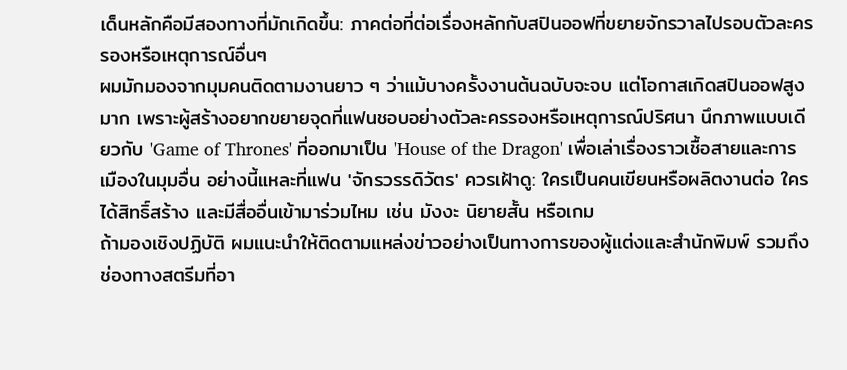เด็นหลักคือมีสองทางที่มักเกิดขึ้น: ภาคต่อที่ต่อเรื่องหลักกับสปินออฟที่ขยายจักรวาลไปรอบตัวละครรองหรือเหตุการณ์อื่นๆ
ผมมักมองจากมุมคนติดตามงานยาว ๆ ว่าแม้บางครั้งงานต้นฉบับจะจบ แต่โอกาสเกิดสปินออฟสูงมาก เพราะผู้สร้างอยากขยายจุดที่แฟนชอบอย่างตัวละครรองหรือเหตุการณ์ปริศนา นึกภาพแบบเดียวกับ 'Game of Thrones' ที่ออกมาเป็น 'House of the Dragon' เพื่อเล่าเรื่องราวเชื้อสายและการเมืองในมุมอื่น อย่างนี้แหละที่แฟน 'จักรวรรดิวัตร' ควรเฝ้าดู: ใครเป็นคนเขียนหรือผลิตงานต่อ ใครได้สิทธิ์สร้าง และมีสื่ออื่นเข้ามาร่วมไหม เช่น มังงะ นิยายสั้น หรือเกม
ถ้ามองเชิงปฏิบัติ ผมแนะนำให้ติดตามแหล่งข่าวอย่างเป็นทางการของผู้แต่งและสำนักพิมพ์ รวมถึงช่องทางสตรีมที่อา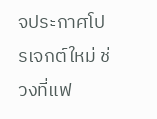จประกาศโปรเจกต์ใหม่ ช่วงที่แฟ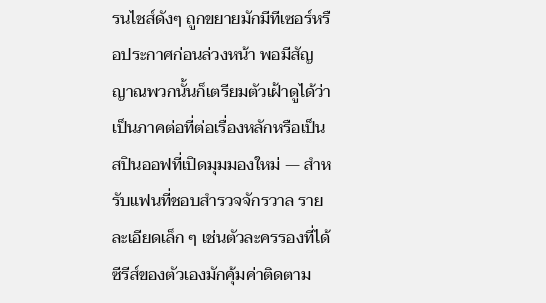รนไชส์ดังๆ ถูกขยายมักมีทีเซอร์หรือประกาศก่อนล่วงหน้า พอมีสัญญาณพวกนั้นก็เตรียมตัวเฝ้าดูได้ว่าเป็นภาคต่อที่ต่อเรื่องหลักหรือเป็นสปินออฟที่เปิดมุมมองใหม่ — สำหรับแฟนที่ชอบสำรวจจักรวาล รายละเอียดเล็ก ๆ เช่นตัวละครรองที่ได้ซีรีส์ของตัวเองมักคุ้มค่าติดตาม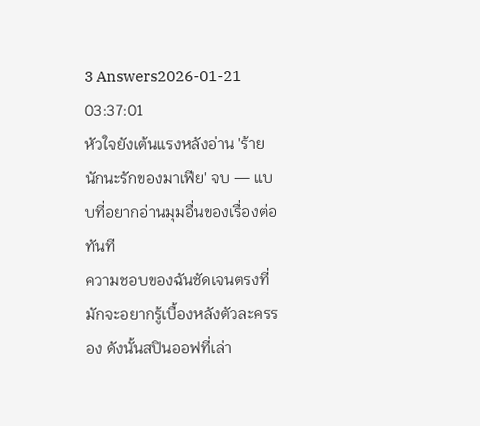3 Answers2026-01-21 03:37:01
หัวใจยังเต้นแรงหลังอ่าน 'ร้ายนักนะรักของมาเฟีย' จบ — แบบที่อยากอ่านมุมอื่นของเรื่องต่อทันที
ความชอบของฉันชัดเจนตรงที่มักจะอยากรู้เบื้องหลังตัวละครรอง ดังนั้นสปินออฟที่เล่า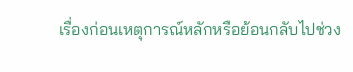เรื่องก่อนเหตุการณ์หลักหรือย้อนกลับไปช่วง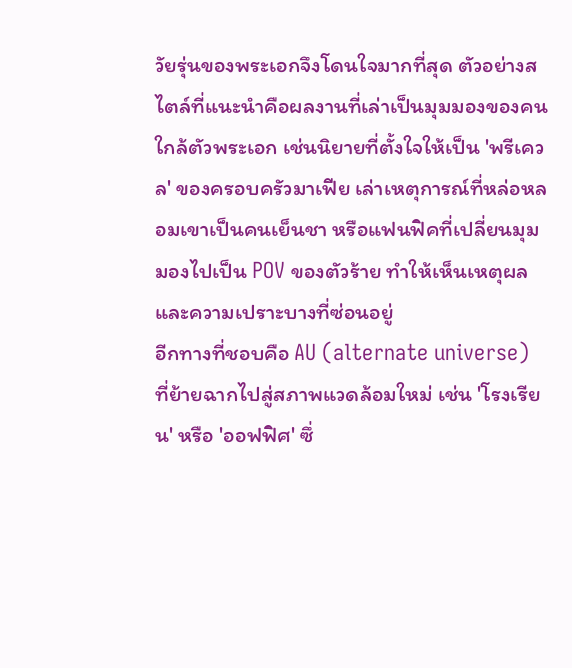วัยรุ่นของพระเอกจึงโดนใจมากที่สุด ตัวอย่างสไตล์ที่แนะนำคือผลงานที่เล่าเป็นมุมมองของคนใกล้ตัวพระเอก เช่นนิยายที่ตั้งใจให้เป็น 'พรีเควล' ของครอบครัวมาเฟีย เล่าเหตุการณ์ที่หล่อหลอมเขาเป็นคนเย็นชา หรือแฟนฟิคที่เปลี่ยนมุมมองไปเป็น POV ของตัวร้าย ทำให้เห็นเหตุผลและความเปราะบางที่ซ่อนอยู่
อีกทางที่ชอบคือ AU (alternate universe) ที่ย้ายฉากไปสู่สภาพแวดล้อมใหม่ เช่น 'โรงเรียน' หรือ 'ออฟฟิศ' ซึ่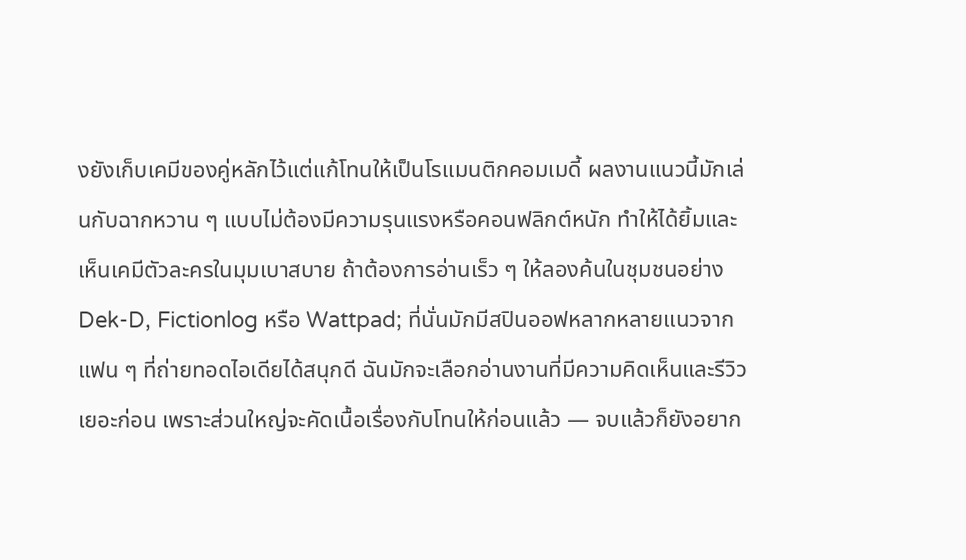งยังเก็บเคมีของคู่หลักไว้แต่แก้โทนให้เป็นโรแมนติกคอมเมดี้ ผลงานแนวนี้มักเล่นกับฉากหวาน ๆ แบบไม่ต้องมีความรุนแรงหรือคอนฟลิกต์หนัก ทำให้ได้ยิ้มและเห็นเคมีตัวละครในมุมเบาสบาย ถ้าต้องการอ่านเร็ว ๆ ให้ลองค้นในชุมชนอย่าง Dek-D, Fictionlog หรือ Wattpad; ที่นั่นมักมีสปินออฟหลากหลายแนวจากแฟน ๆ ที่ถ่ายทอดไอเดียได้สนุกดี ฉันมักจะเลือกอ่านงานที่มีความคิดเห็นและรีวิวเยอะก่อน เพราะส่วนใหญ่จะคัดเนื้อเรื่องกับโทนให้ก่อนแล้ว — จบแล้วก็ยังอยาก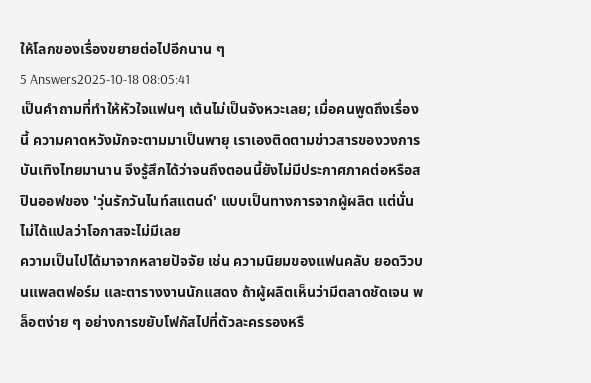ให้โลกของเรื่องขยายต่อไปอีกนาน ๆ
5 Answers2025-10-18 08:05:41
เป็นคำถามที่ทำให้หัวใจแฟนๆ เต้นไม่เป็นจังหวะเลย; เมื่อคนพูดถึงเรื่องนี้ ความคาดหวังมักจะตามมาเป็นพายุ เราเองติดตามข่าวสารของวงการบันเทิงไทยมานาน จึงรู้สึกได้ว่าจนถึงตอนนี้ยังไม่มีประกาศภาคต่อหรือสปินออฟของ 'วุ่นรักวันไนท์สแตนด์' แบบเป็นทางการจากผู้ผลิต แต่นั่นไม่ได้แปลว่าโอกาสจะไม่มีเลย
ความเป็นไปได้มาจากหลายปัจจัย เช่น ความนิยมของแฟนคลับ ยอดวิวบนแพลตฟอร์ม และตารางงานนักแสดง ถ้าผู้ผลิตเห็นว่ามีตลาดชัดเจน พล็อตง่าย ๆ อย่างการขยับโฟกัสไปที่ตัวละครรองหรื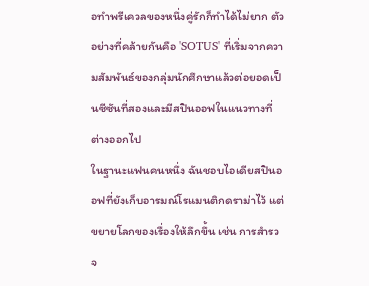อทำพรีเควลของหนึ่งคู่รักก็ทำได้ไม่ยาก ตัวอย่างที่คล้ายกันคือ 'SOTUS' ที่เริ่มจากความสัมพันธ์ของกลุ่มนักศึกษาแล้วต่อยอดเป็นซีซันที่สองและมีสปินออฟในแนวทางที่ต่างออกไป
ในฐานะแฟนคนหนึ่ง ฉันชอบไอเดียสปินออฟที่ยังเก็บอารมณ์โรแมนติกดราม่าไว้ แต่ขยายโลกของเรื่องให้ลึกขึ้น เช่น การสำรวจ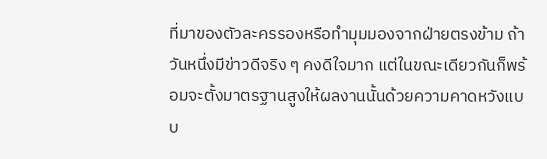ที่มาของตัวละครรองหรือทำมุมมองจากฝ่ายตรงข้าม ถ้าวันหนึ่งมีข่าวดีจริง ๆ คงดีใจมาก แต่ในขณะเดียวกันก็พร้อมจะตั้งมาตรฐานสูงให้ผลงานนั้นด้วยความคาดหวังแบบ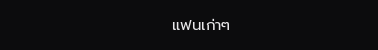แฟนเก่าๆ